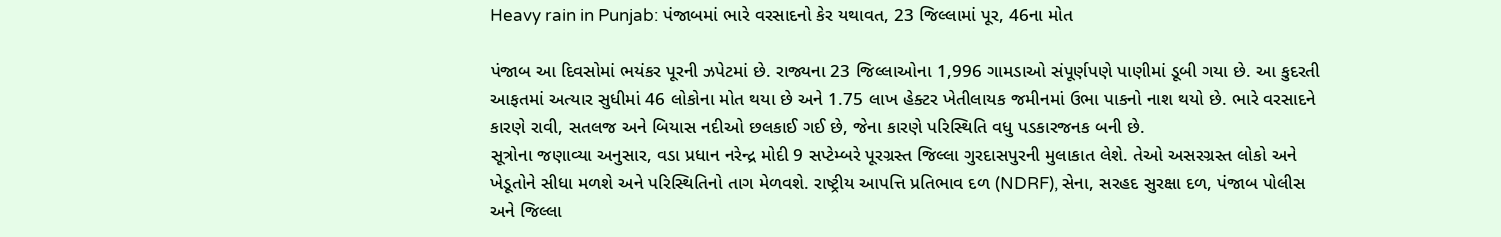Heavy rain in Punjab: પંજાબમાં ભારે વરસાદનો કેર યથાવત, 23 જિલ્લામાં પૂર, 46ના મોત

પંજાબ આ દિવસોમાં ભયંકર પૂરની ઝપેટમાં છે. રાજ્યના 23 જિલ્લાઓના 1,996 ગામડાઓ સંપૂર્ણપણે પાણીમાં ડૂબી ગયા છે. આ કુદરતી આફતમાં અત્યાર સુધીમાં 46 લોકોના મોત થયા છે અને 1.75 લાખ હેક્ટર ખેતીલાયક જમીનમાં ઉભા પાકનો નાશ થયો છે. ભારે વરસાદને કારણે રાવી, સતલજ અને બિયાસ નદીઓ છલકાઈ ગઈ છે, જેના કારણે પરિસ્થિતિ વધુ પડકારજનક બની છે.
સૂત્રોના જણાવ્યા અનુસાર, વડા પ્રધાન નરેન્દ્ર મોદી 9 સપ્ટેમ્બરે પૂરગ્રસ્ત જિલ્લા ગુરદાસપુરની મુલાકાત લેશે. તેઓ અસરગ્રસ્ત લોકો અને ખેડૂતોને સીધા મળશે અને પરિસ્થિતિનો તાગ મેળવશે. રાષ્ટ્રીય આપત્તિ પ્રતિભાવ દળ (NDRF), સેના, સરહદ સુરક્ષા દળ, પંજાબ પોલીસ અને જિલ્લા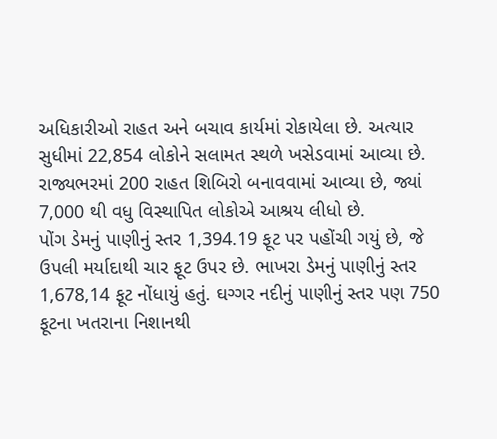અધિકારીઓ રાહત અને બચાવ કાર્યમાં રોકાયેલા છે. અત્યાર સુધીમાં 22,854 લોકોને સલામત સ્થળે ખસેડવામાં આવ્યા છે. રાજ્યભરમાં 200 રાહત શિબિરો બનાવવામાં આવ્યા છે, જ્યાં 7,000 થી વધુ વિસ્થાપિત લોકોએ આશ્રય લીધો છે.
પોંગ ડેમનું પાણીનું સ્તર 1,394.19 ફૂટ પર પહોંચી ગયું છે, જે ઉપલી મર્યાદાથી ચાર ફૂટ ઉપર છે. ભાખરા ડેમનું પાણીનું સ્તર 1,678,14 ફૂટ નોંધાયું હતું. ઘગ્ગર નદીનું પાણીનું સ્તર પણ 750 ફૂટના ખતરાના નિશાનથી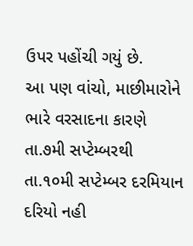ઉપર પહોંચી ગયું છે.
આ પણ વાંચો, માછીમારોને ભારે વરસાદના કારણે તા.૭મી સપ્ટેમ્બરથી તા.૧૦મી સપ્ટેમ્બર દરમિયાન દરિયો નહી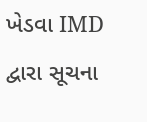ખેડવા IMD દ્વારા સૂચના